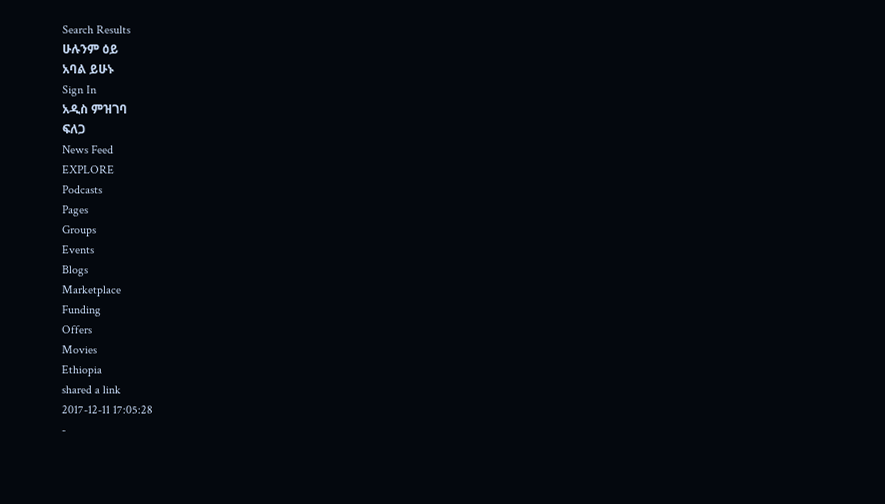Search Results
ሁሉንም ዕይ
አባል ይሁኑ
Sign In
አዲስ ምዝገባ
ፍለጋ
News Feed
EXPLORE
Podcasts
Pages
Groups
Events
Blogs
Marketplace
Funding
Offers
Movies
Ethiopia
shared a link
2017-12-11 17:05:28
-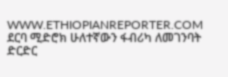WWW.ETHIOPIANREPORTER.COM
ደርባ ሚድሮክ ሁለተኛውን ፋብሪካ ለመገንባት ድርድር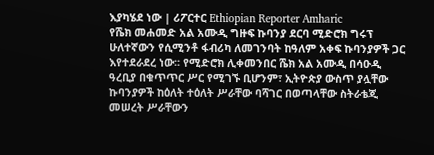እያካሄደ ነው | ሪፖርተር Ethiopian Reporter Amharic
የሼክ መሐመድ አል አሙዲ ግዙፍ ኩባንያ ደርባ ሚድሮክ ግሩፕ ሁለተኛውን የሲሚንቶ ፋብሪካ ለመገንባት ከዓለም አቀፍ ኩባንያዎች ጋር እየተደራደረ ነው፡፡ የሚድሮክ ሊቀመንበር ሼክ አል አሙዲ በሳዑዲ ዓረቢያ በቁጥጥር ሥር የሚገኙ ቢሆንም፣ ኢትዮጵያ ውስጥ ያሏቸው ኩባንያዎች ከዕለት ተዕለት ሥራቸው ባሻገር በወጣላቸው ስትራቴጂ መሠረት ሥራቸውን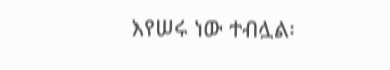እየሠሩ ነው ተብሏል፡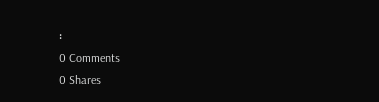፡
0 Comments
0 Shares